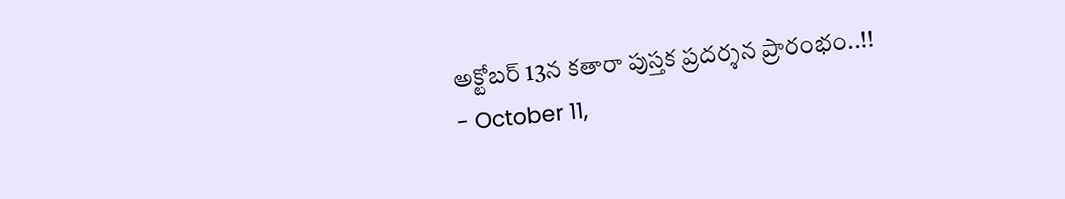అక్టోబర్ 13న కతారా పుస్తక ప్రదర్శన ప్రారంభం..!!
- October 11,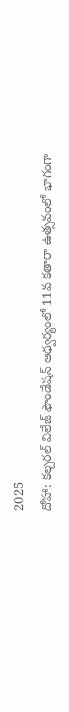2025
దోహా: కల్చరల్ విలేజ్ ఫౌండేషన్ ఆధ్వర్యంలో 11వ కతారా ఉత్సవంలో భాగంగా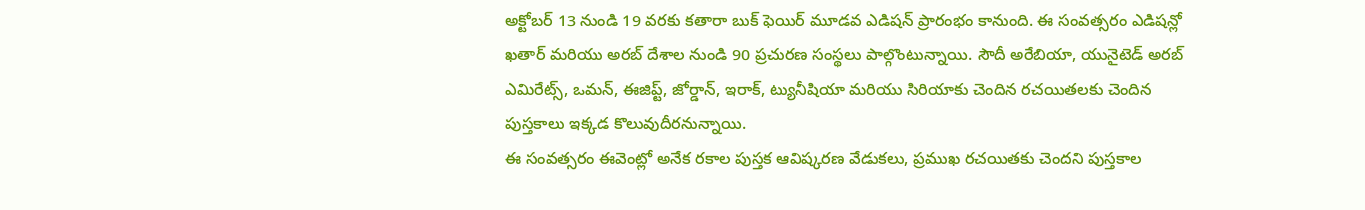అక్టోబర్ 13 నుండి 19 వరకు కతారా బుక్ ఫెయిర్ మూడవ ఎడిషన్ ప్రారంభం కానుంది. ఈ సంవత్సరం ఎడిషన్లో ఖతార్ మరియు అరబ్ దేశాల నుండి 90 ప్రచురణ సంస్థలు పాల్గొంటున్నాయి. సౌదీ అరేబియా, యునైటెడ్ అరబ్ ఎమిరేట్స్, ఒమన్, ఈజిప్ట్, జోర్డాన్, ఇరాక్, ట్యునీషియా మరియు సిరియాకు చెందిన రచయితలకు చెందిన పుస్తకాలు ఇక్కడ కొలువుదీరనున్నాయి.
ఈ సంవత్సరం ఈవెంట్లో అనేక రకాల పుస్తక ఆవిష్కరణ వేడుకలు, ప్రముఖ రచయితకు చెందని పుస్తకాల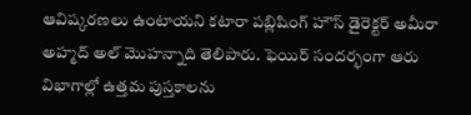ఆవిష్కరణలు ఉంటాయని కటారా పబ్లిషింగ్ హౌస్ డైరెక్టర్ అమీరా అహ్మద్ అల్ మొహన్నాది తెలిపారు. ఫెయిర్ సందర్భంగా ఆరు విభాగాల్లో ఉత్తమ పుస్తకాలను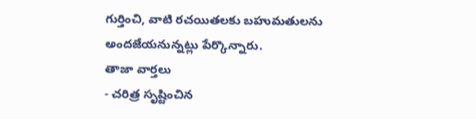గుర్తించి, వాటి రచయితలకు బహుమతులను అందజేయనున్నట్లు పేర్కొన్నారు.
తాజా వార్తలు
- చరిత్ర సృష్టించిన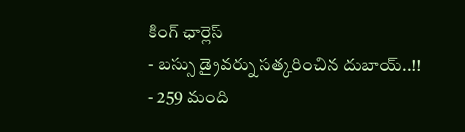కింగ్ ఛార్లెస్
- బస్సు డ్రైవర్ను సత్కరించిన దుబాయ్..!!
- 259 మంది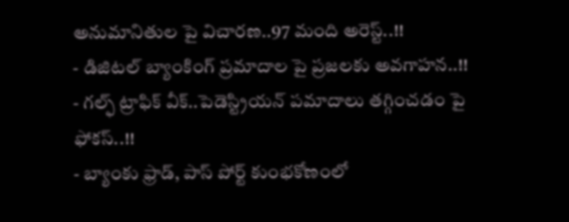అనుమానితుల పై విచారణ..97 మంది అరెస్ట్..!!
- డిజిటల్ బ్యాంకింగ్ ప్రమాదాల పై ప్రజలకు అవగాహన..!!
- గల్ఫ్ ట్రాఫిక్ వీక్..పెడెస్ట్రియన్ పమాదాలు తగ్గించడం పై ఫోకస్..!!
- బ్యాంకు ఫ్రాడ్, పాస్ పోర్ట్ కుంభకోణంలో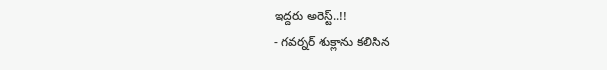ఇద్దరు అరెస్ట్..!!
- గవర్నర్ శుక్లాను కలిసిన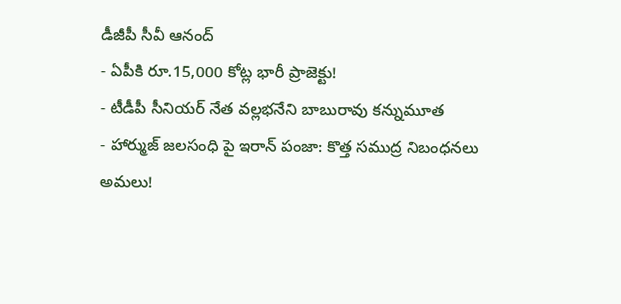డీజీపీ సీవీ ఆనంద్
- ఏపీకి రూ.15,000 కోట్ల భారీ ప్రాజెక్టు!
- టీడీపీ సీనియర్ నేత వల్లభనేని బాబురావు కన్నుమూత
- హార్ముజ్ జలసంధి పై ఇరాన్ పంజా: కొత్త సముద్ర నిబంధనలు అమలు!